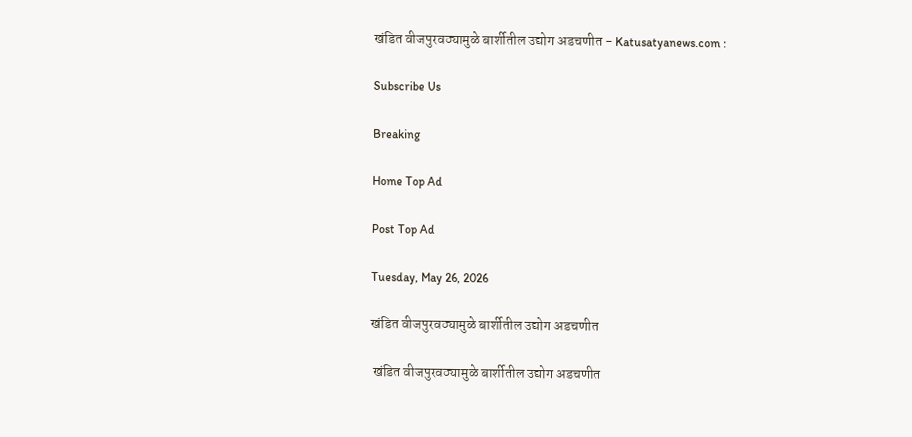खंडित वीजपुरवठ्यामुळे बार्शीतील उद्योग अडचणीत - Katusatyanews.com :

Subscribe Us

Breaking

Home Top Ad

Post Top Ad

Tuesday, May 26, 2026

खंडित वीजपुरवठ्यामुळे बार्शीतील उद्योग अडचणीत

 खंडित वीजपुरवठ्यामुळे बार्शीतील उद्योग अडचणीत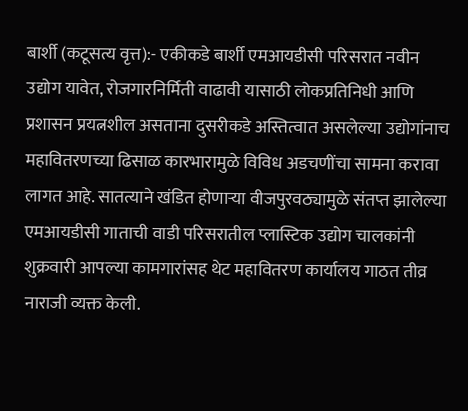बार्शी (कटूसत्य वृत्त):- एकीकडे बार्शी एमआयडीसी परिसरात नवीन उद्योग यावेत, रोजगारनिर्मिती वाढावी यासाठी लोकप्रतिनिधी आणि प्रशासन प्रयत्नशील असताना दुसरीकडे अस्तित्वात असलेल्या उद्योगांनाच महावितरणच्या ढिसाळ कारभारामुळे विविध अडचणींचा सामना करावा लागत आहे. सातत्याने खंडित होणाऱ्या वीजपुरवठ्यामुळे संतप्त झालेल्या एमआयडीसी गाताची वाडी परिसरातील प्लास्टिक उद्योग चालकांनी शुक्रवारी आपल्या कामगारांसह थेट महावितरण कार्यालय गाठत तीव्र नाराजी व्यक्त केली.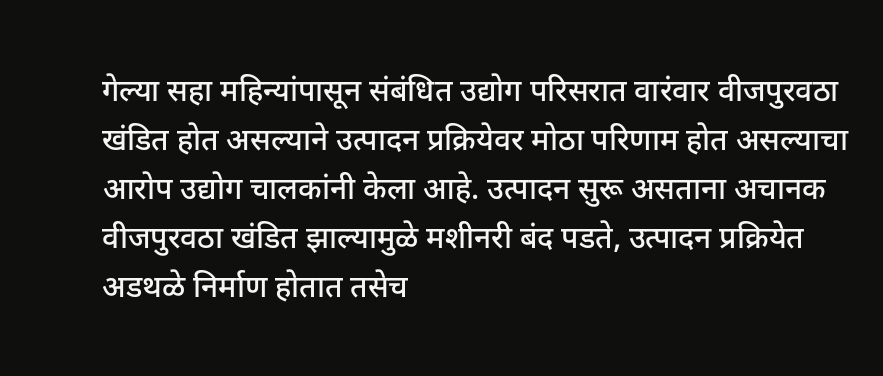गेल्या सहा महिन्यांपासून संबंधित उद्योग परिसरात वारंवार वीजपुरवठा खंडित होत असल्याने उत्पादन प्रक्रियेवर मोठा परिणाम होत असल्याचा आरोप उद्योग चालकांनी केला आहे. उत्पादन सुरू असताना अचानक वीजपुरवठा खंडित झाल्यामुळे मशीनरी बंद पडते, उत्पादन प्रक्रियेत अडथळे निर्माण होतात तसेच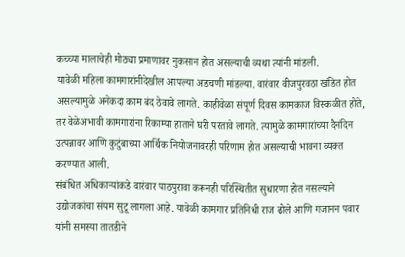कच्च्या मालाचेही मोठ्या प्रमाणावर नुकसान होत असल्याची व्यथा त्यांनी मांडली.
यावेळी महिला कामगारांनीदेखील आपल्या अडचणी मांडल्या. वारंवार वीजपुरवठा खंडित होत असल्यामुळे अनेकदा काम बंद ठेवावे लागते. काहीवेळा संपूर्ण दिवस कामकाज विस्कळीत होते, तर वेळेअभावी कामगारांना रिकाम्या हाताने घरी परतावे लागते. त्यामुळे कामगारांच्या दैनंदिन उत्पन्नावर आणि कुटुंबाच्या आर्थिक नियोजनावरही परिणाम होत असल्याची भावना व्यक्त करण्यात आली.
संबंधित अधिकाऱ्यांकडे वारंवार पाठपुरावा करूनही परिस्थितीत सुधारणा होत नसल्याने उद्योजकांचा संयम सुटू लागला आहे. यावेळी कामगार प्रतिनिधी राज ढोले आणि गजानन पवार यांनी समस्या तातडीने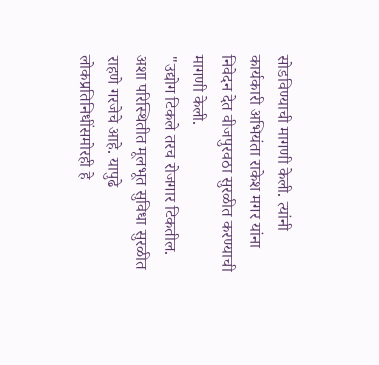सोडविण्याची मागणी केली. त्यांनी कार्यकारी अभियंता राकेश मगर यांना निवेदन देत वीजपुरवठा सुरळीत करण्याची मागणी केली.
"उद्योग टिकले तरच रोजगार टिकतील. अशा परिस्थितीत मूलभूत सुविधा सुरळीत राहणे गरजेचे आहे. यापुढे लोकप्रतिनिधींसमोरही हे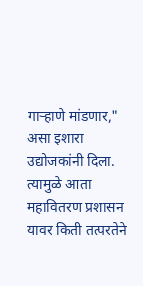गाऱ्हाणे मांडणार," असा इशारा उद्योजकांनी दिला. त्यामुळे आता महावितरण प्रशासन यावर किती तत्परतेने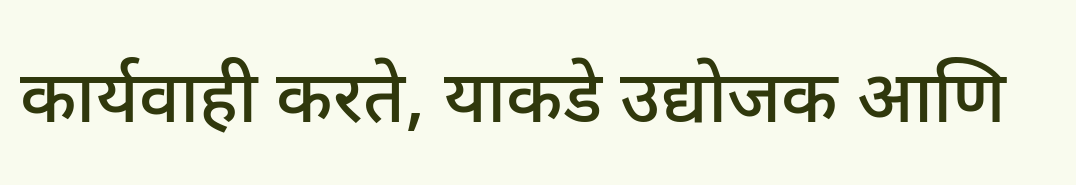कार्यवाही करते, याकडे उद्योजक आणि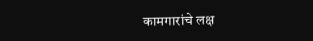कामगारांचे लक्ष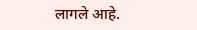लागले आहे.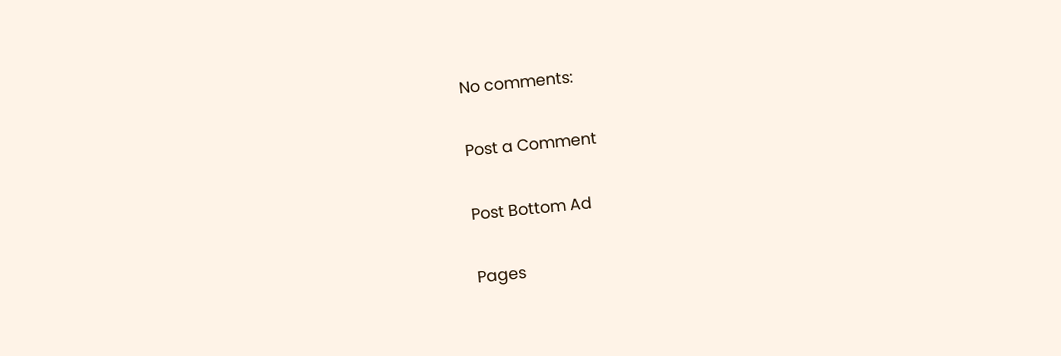No comments:

Post a Comment

Post Bottom Ad

Pages